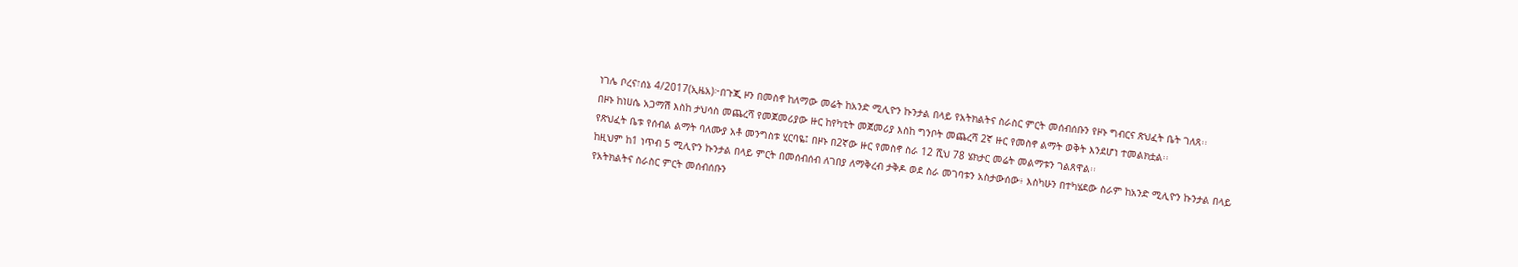ነገሌ ቦረና፣ሰኔ 4/2017(ኢዜአ)፦በጉጂ ዞን በመስኖ ከለማው መሬት ከአንድ ሚሊዮን ኩንታል በላይ የአትክልትና ስራስር ምርት መሰብሰቡን የዞኑ ግብርና ጽህፈት ቤት ገለጸ፡፡
በዞኑ ከነሀሴ አጋማሽ እስከ ታህሳስ መጨረሻ የመጀመሪያው ዙር ከየካቲት መጀመሪያ እስከ ግንቦት መጨረሻ 2ኛ ዙር የመስኖ ልማት ወቅት እንደሆነ ተመልክቷል፡፡
የጽህፈት ቤቱ የሰብል ልማት ባለሙያ አቶ መንግስቱ ሂርባዬ፤ በዞኑ በ2ኛው ዙር የመስኖ ስራ 12 ሺህ 78 ሄክታር መሬት መልማቱን ገልጸዋል፡፡
ከዚህም ከ1 ነጥብ 5 ሚሊዮን ኩንታል በላይ ምርት በመሰብሰብ ለገበያ ለማቅረብ ታቅዶ ወደ ስራ መገባቱን አስታውሰው፥ እስካሁን በተካሄደው ስራም ከአንድ ሚሊዮን ኩንታል በላይ የአትክልትና ስራስር ምርት መሰብሰቡን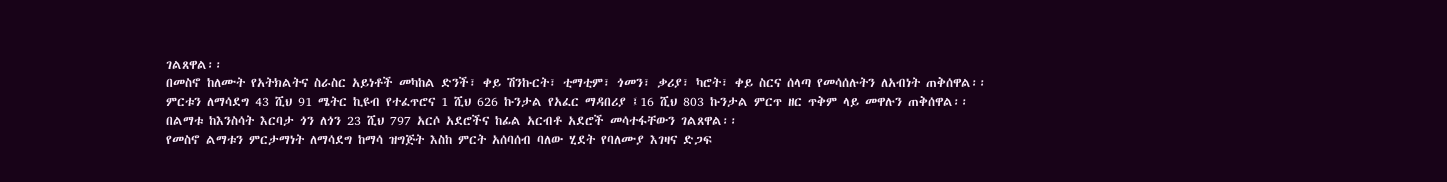ገልጸዋል፡፡
በመስኖ ከለሙት የአትክልትና ስራስር አይነቶች መካከል ድንች፣ ቀይ ሽንኩርት፣ ቲማቲም፣ ጎመን፣ ቃሪያ፣ ካሮት፣ ቀይ ስርና ሰላጣ የመሳሰሉትን ለአብነት ጠቅሰዋል፡፡
ምርቱን ለማሳደግ 43 ሺህ 91 ሜትር ኪዩብ የተፈጥሮና 1 ሺህ 626 ኩንታል የአፈር ማዳበሪያ ፤16 ሺህ 803 ኩንታል ምርጥ ዘር ጥቅም ላይ መዋሉን ጠቅሰዋል፡፡
በልማቱ ከእንስሳት እርባታ ጎን ለጎን 23 ሺህ 797 አርሶ አደሮችና ከፊል አርብቶ አደሮች መሳተፋቸውን ገልጸዋል፡፡
የመስኖ ልማቱን ምርታማነት ለማሳደግ ከማሳ ዝግጅት እስከ ምርት አሰባሰብ ባለው ሂደት የባለሙያ እገዛና ድጋፍ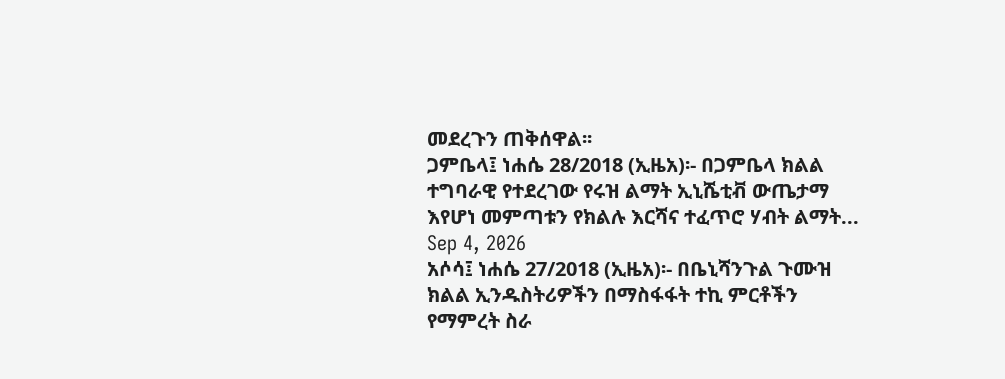መደረጉን ጠቅሰዋል፡፡
ጋምቤላ፤ ነሐሴ 28/2018 (ኢዜአ)፡- በጋምቤላ ክልል ተግባራዊ የተደረገው የሩዝ ልማት ኢኒሼቲቭ ውጤታማ እየሆነ መምጣቱን የክልሉ እርሻና ተፈጥሮ ሃብት ልማት...
Sep 4, 2026
አሶሳ፤ ነሐሴ 27/2018 (ኢዜአ)፡- በቤኒሻንጉል ጉሙዝ ክልል ኢንዱስትሪዎችን በማስፋፋት ተኪ ምርቶችን የማምረት ስራ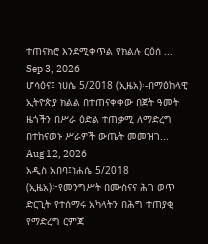ተጠናክሮ እንደሚቀጥል የክልሉ ርዕሰ ...
Sep 3, 2026
ሆሳዕና፤ ነሀሴ 5/2018 (ኢዜአ)፡-በማዕከላዊ ኢትዮጵያ ክልል በተጠናቀቀው በጀት ዓመት ዜጎችን በሥራ ዕድል ተጠቃሚ ለማድረግ በተከናወኑ ሥራዎች ውጤት መመዝገ...
Aug 12, 2026
አዲስ አበባ፤ነሐሴ 5/2018 (ኢዜአ)፦የመንግሥት በሙስናና ሕገ ወጥ ድርጊት የተሰማሩ አካላትን በሕግ ተጠያቂ የማድረግ ርምጃ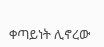ቀጣይነት ሊኖረው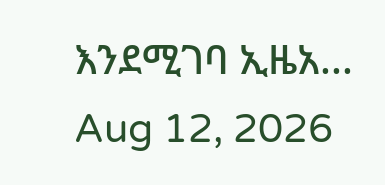እንደሚገባ ኢዜአ...
Aug 12, 2026